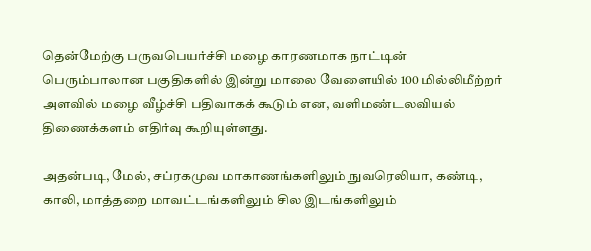தென்மேற்கு பருவபெயர்ச்சி மழை காரணமாக நாட்டின் பெரும்பாலான பகுதிகளில் இன்று மாலை வேளையில் 100 மில்லிமீற்றர் அளவில் மழை வீழ்ச்சி பதிவாகக் கூடும் என, வளிமண்டலவியல் திணைக்களம் எதிர்வு கூறியுள்ளது.

அதன்படி, மேல், சப்ரகமுவ மாகாணங்களிலும் நுவரெலியா, கண்டி, காலி, மாத்தறை மாவட்டங்களிலும் சில இடங்களிலும்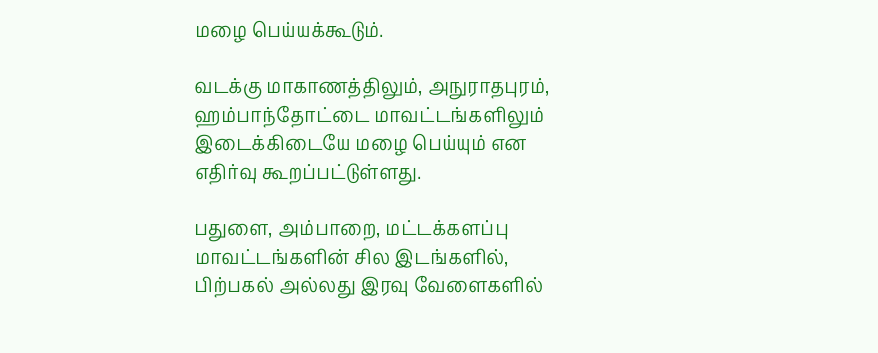மழை பெய்யக்கூடும்.

வடக்கு மாகாணத்திலும், அநுராதபுரம், ஹம்பாந்தோட்டை மாவட்டங்களிலும் இடைக்கிடையே மழை பெய்யும் என எதிர்வு கூறப்பட்டுள்ளது.

பதுளை, அம்பாறை, மட்டக்களப்பு மாவட்டங்களின் சில இடங்களில், பிற்பகல் அல்லது இரவு வேளைகளில்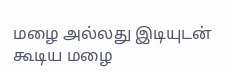மழை அல்லது இடியுடன் கூடிய மழை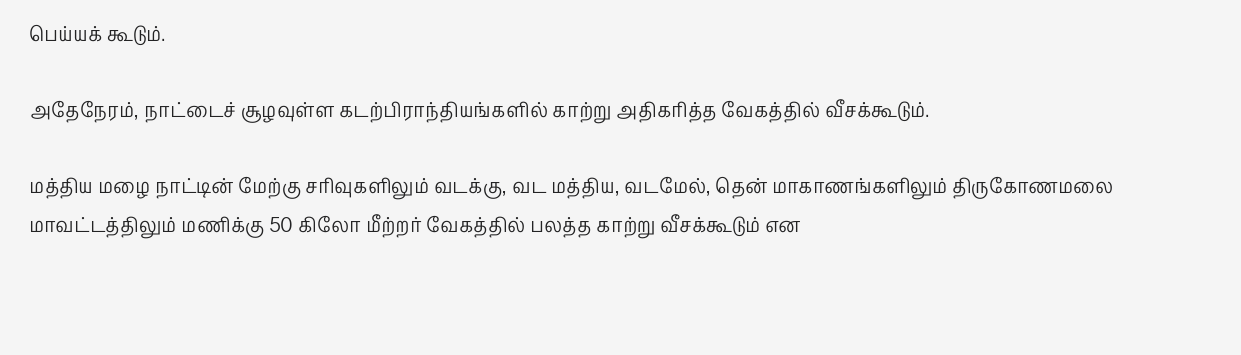பெய்யக் கூடும்.

அதேநேரம், நாட்டைச் சூழவுள்ள கடற்பிராந்தியங்களில் காற்று அதிகரித்த வேகத்தில் வீசக்கூடும்.

மத்திய மழை நாட்டின் மேற்கு சரிவுகளிலும் வடக்கு, வட மத்திய, வடமேல், தென் மாகாணங்களிலும் திருகோணமலை மாவட்டத்திலும் மணிக்கு 50 கிலோ மீற்றர் வேகத்தில் பலத்த காற்று வீசக்கூடும் என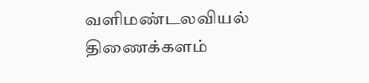வளிமண்டலவியல் திணைக்களம்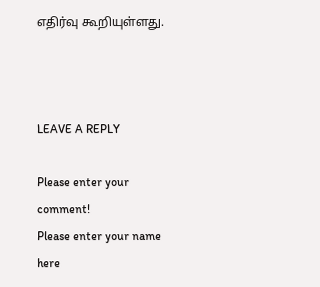எதிர்வு கூறியுள்ளது.



LEAVE A REPLY

Please enter your comment!
Please enter your name here